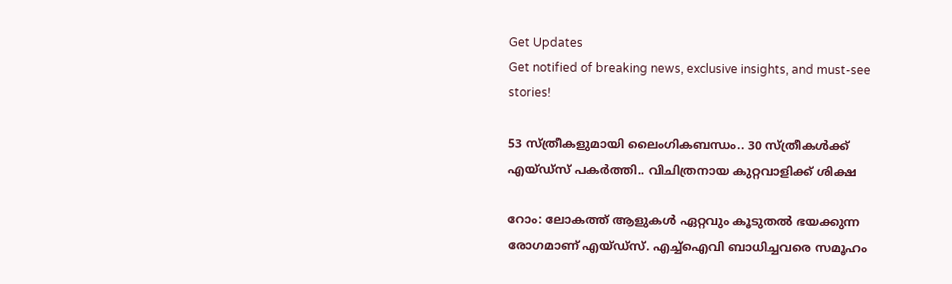Get Updates
Get notified of breaking news, exclusive insights, and must-see stories!

53 സ്ത്രീകളുമായി ലൈംഗികബന്ധം.. 30 സ്ത്രീകൾക്ക് എയ്ഡ്സ് പകർത്തി.. വിചിത്രനായ കുറ്റവാളിക്ക് ശിക്ഷ

റോം: ലോകത്ത് ആളുകള്‍ ഏറ്റവും കൂടുതല്‍ ഭയക്കുന്ന രോഗമാണ് എയ്ഡ്‌സ്. എച്ച്‌ഐവി ബാധിച്ചവരെ സമൂഹം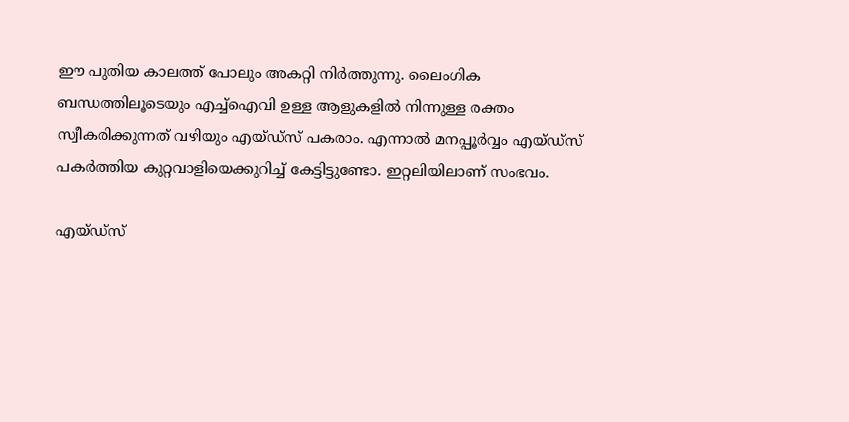ഈ പുതിയ കാലത്ത് പോലും അകറ്റി നിര്‍ത്തുന്നു. ലൈംഗിക ബന്ധത്തിലൂടെയും എച്ച്‌ഐവി ഉള്ള ആളുകളില്‍ നിന്നുള്ള രക്തം സ്വീകരിക്കുന്നത് വഴിയും എയ്ഡ്‌സ് പകരാം. എന്നാല്‍ മനപ്പൂര്‍വ്വം എയ്ഡ്‌സ് പകര്‍ത്തിയ കുറ്റവാളിയെക്കുറിച്ച് കേട്ടിട്ടുണ്ടോ. ഇറ്റലിയിലാണ് സംഭവം.

എയ്ഡ്സ്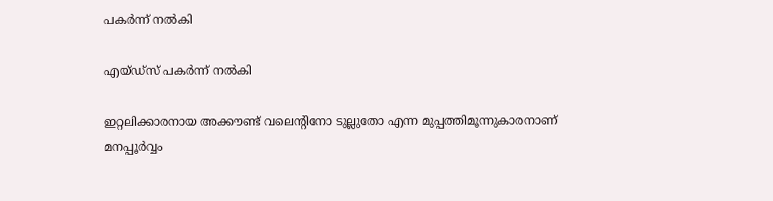പകർന്ന് നൽകി

എയ്ഡ്സ് പകർന്ന് നൽകി

ഇറ്റലിക്കാരനായ അക്കൗണ്ട് വലെന്റിനോ ടുല്ലുതോ എന്ന മുപ്പത്തിമൂന്നുകാരനാണ് മനപ്പൂര്‍വ്വം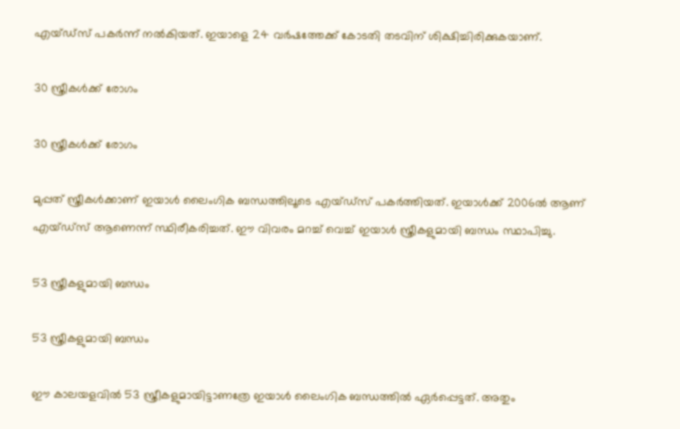എയ്ഡ്‌സ് പകര്‍ന്ന് നല്‍കിയത്. ഇയാളെ 24 വര്‍ഷത്തേക്ക് കോടതി തടവിന് ശിക്ഷിച്ചിരിക്കുകയാണ്.

30 സ്ത്രീകൾക്ക് രോഗം

30 സ്ത്രീകൾക്ക് രോഗം

മുപ്പത് സ്ത്രീകള്‍ക്കാണ് ഇയാള്‍ ലൈംഗിക ബന്ധത്തിലൂടെ എയ്ഡ്‌സ് പകര്‍ത്തിയത്. ഇയാള്‍ക്ക് 2006ല്‍ ആണ് എയ്ഡ്‌സ് ആണെന്ന് സ്ഥിരീകരിച്ചത്. ഈ വിവരം മറച്ച് വെച്ച് ഇയാള്‍ സ്ത്രീകളുമായി ബന്ധം സ്ഥാപിച്ചു.

53 സ്ത്രീകളുമായി ബന്ധം

53 സ്ത്രീകളുമായി ബന്ധം

ഈ കാലയളവില്‍ 53 സ്ത്രീകളുമായിട്ടാണത്രേ ഇയാള്‍ ലൈംഗിക ബന്ധത്തില്‍ ഏര്‍പ്പെട്ടത്. അതും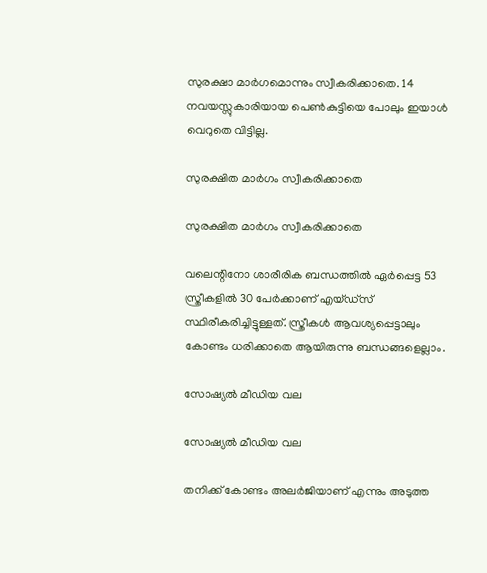സുരക്ഷാ മാര്‍ഗമൊന്നും സ്വീകരിക്കാതെ. 14 നവയസ്സുകാരിയായ പെണ്‍കുട്ടിയെ പോലും ഇയാള്‍ വെറുതെ വിട്ടില്ല.

സുരക്ഷിത മാർഗം സ്വീകരിക്കാതെ

സുരക്ഷിത മാർഗം സ്വീകരിക്കാതെ

വലെന്റിനോ ശാരീരിക ബന്ധത്തില്‍ ഏര്‍പ്പെട്ട 53 സ്ത്രീകളില്‍ 30 പേര്‍ക്കാണ് എയ്ഡ്‌സ് സ്ഥിരീകരിച്ചിട്ടുള്ളത്. സ്ത്രീകള്‍ ആവശ്യപ്പെട്ടാലും കോണ്ടം ധരിക്കാതെ ആയിരുന്നു ബന്ധങ്ങളെല്ലാം.

സോഷ്യൽ മീഡിയ വല

സോഷ്യൽ മീഡിയ വല

തനിക്ക് കോണ്ടം അലര്‍ജിയാണ് എന്നും അടുത്ത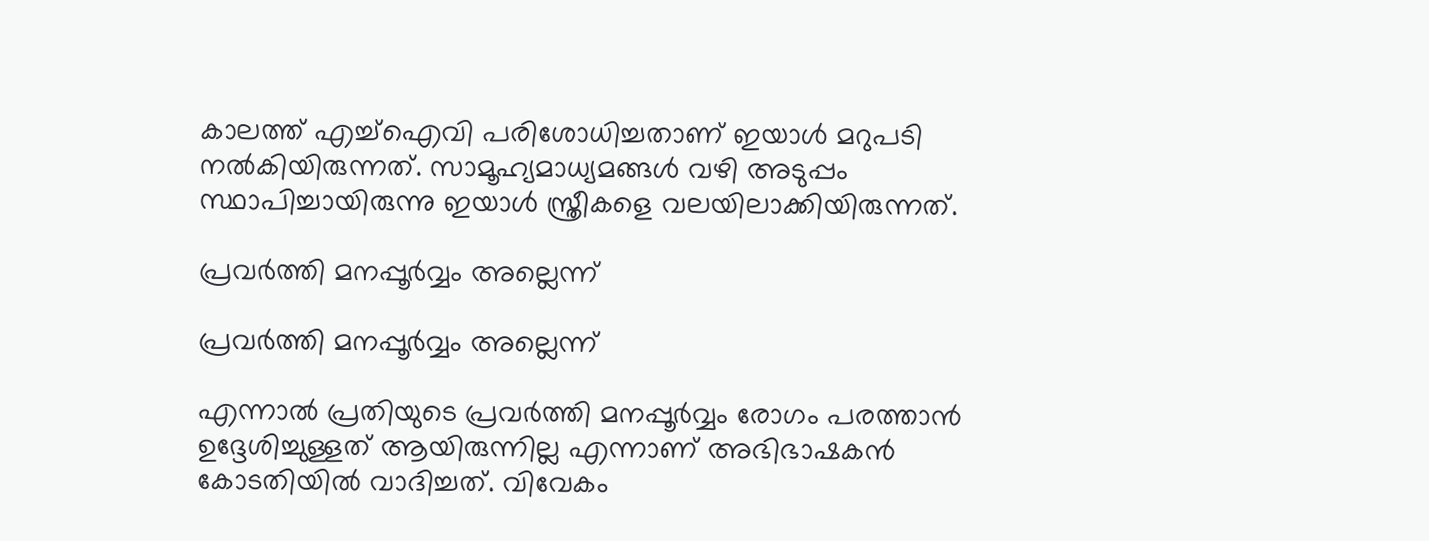കാലത്ത് എച്ച്‌ഐവി പരിശോധിച്ചതാണ് ഇയാള്‍ മറുപടി നല്‍കിയിരുന്നത്. സാമൂഹ്യമാധ്യമങ്ങള്‍ വഴി അടുപ്പം സ്ഥാപിച്ചായിരുന്നു ഇയാള്‍ സ്ത്രീകളെ വലയിലാക്കിയിരുന്നത്.

പ്രവര്‍ത്തി മനപ്പൂര്‍വ്വം അല്ലെന്ന്

പ്രവര്‍ത്തി മനപ്പൂര്‍വ്വം അല്ലെന്ന്

എന്നാല്‍ പ്രതിയുടെ പ്രവര്‍ത്തി മനപ്പൂര്‍വ്വം രോഗം പരത്താന്‍ ഉദ്ദേശിച്ചുള്ളത് ആയിരുന്നില്ല എന്നാണ് അഭിഭാഷകന്‍ കോടതിയില്‍ വാദിച്ചത്. വിവേകം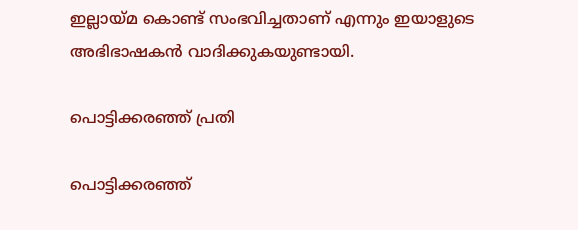ഇല്ലായ്മ കൊണ്ട് സംഭവിച്ചതാണ് എന്നും ഇയാളുടെ അഭിഭാഷകന്‍ വാദിക്കുകയുണ്ടായി.

പൊട്ടിക്കരഞ്ഞ് പ്രതി

പൊട്ടിക്കരഞ്ഞ്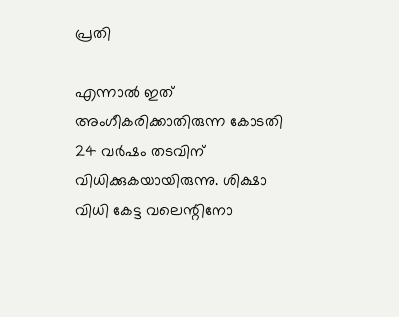പ്രതി

എന്നാല്‍ ഇത് അംഗീകരിക്കാതിരുന്ന കോടതി 24 വര്‍ഷം തടവിന് വിധിക്കുകയായിരുന്നു. ശിക്ഷാ വിധി കേട്ട വലെന്റിനോ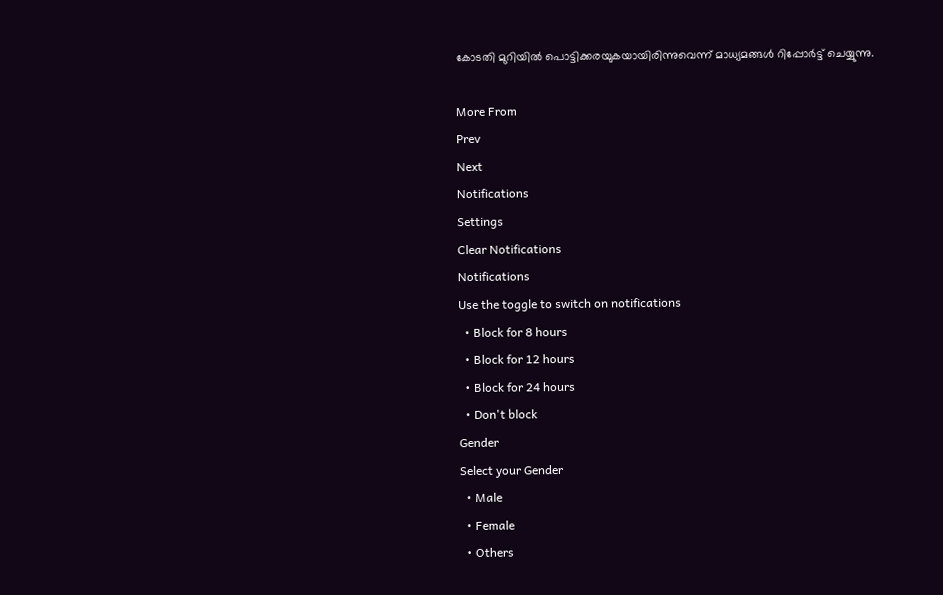കോടതി മുറിയില്‍ പൊട്ടിക്കരയുകയായിരിന്നുവെന്ന് മാധ്യമങ്ങള്‍ റിപ്പോര്‍ട്ട് ചെയ്യുന്നു.

More From
Prev
Next
Notifications
Settings
Clear Notifications
Notifications
Use the toggle to switch on notifications
  • Block for 8 hours
  • Block for 12 hours
  • Block for 24 hours
  • Don't block
Gender
Select your Gender
  • Male
  • Female
  • Others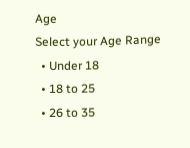Age
Select your Age Range
  • Under 18
  • 18 to 25
  • 26 to 35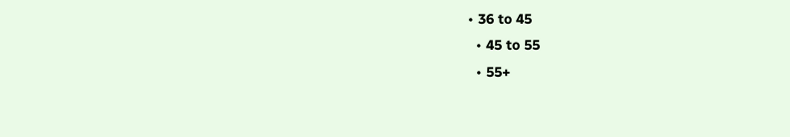• 36 to 45
  • 45 to 55
  • 55+